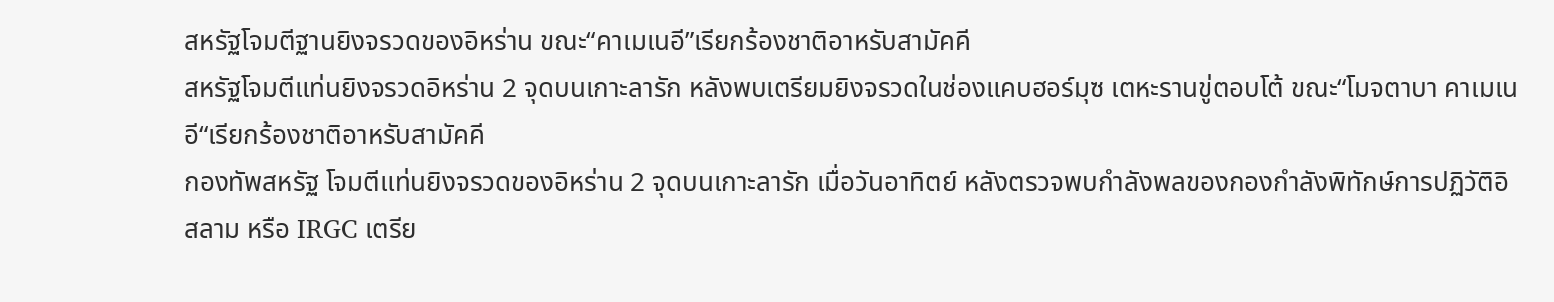สหรัฐโจมตีฐานยิงจรวดของอิหร่าน ขณะ“คาเมเนอี”เรียกร้องชาติอาหรับสามัคคี
สหรัฐโจมตีแท่นยิงจรวดอิหร่าน 2 จุดบนเกาะลารัก หลังพบเตรียมยิงจรวดในช่องแคบฮอร์มุซ เตหะรานขู่ตอบโต้ ขณะ“โมจตาบา คาเมเนอี“เรียกร้องชาติอาหรับสามัคคี
กองทัพสหรัฐ โจมตีแท่นยิงจรวดของอิหร่าน 2 จุดบนเกาะลารัก เมื่อวันอาทิตย์ หลังตรวจพบกำลังพลของกองกำลังพิทักษ์การปฏิวัติอิสลาม หรือ IRGC เตรีย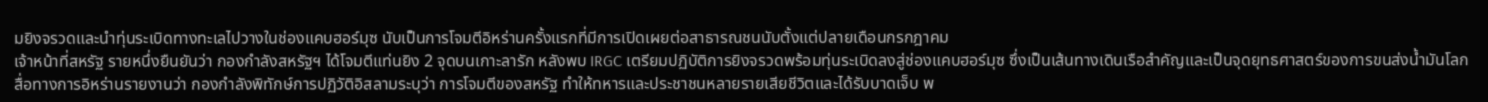มยิงจรวดและนำทุ่นระเบิดทางทะเลไปวางในช่องแคบฮอร์มุซ นับเป็นการโจมตีอิหร่านครั้งแรกที่มีการเปิดเผยต่อสาธารณชนนับตั้งแต่ปลายเดือนกรกฎาคม
เจ้าหน้าที่สหรัฐ รายหนึ่งยืนยันว่า กองกำลังสหรัฐฯ ได้โจมตีแท่นยิง 2 จุดบนเกาะลารัก หลังพบ IRGC เตรียมปฏิบัติการยิงจรวดพร้อมทุ่นระเบิดลงสู่ช่องแคบฮอร์มุซ ซึ่งเป็นเส้นทางเดินเรือสำคัญและเป็นจุดยุทธศาสตร์ของการขนส่งน้ำมันโลก
สื่อทางการอิหร่านรายงานว่า กองกำลังพิทักษ์การปฏิวัติอิสลามระบุว่า การโจมตีของสหรัฐ ทำให้ทหารและประชาชนหลายรายเสียชีวิตและได้รับบาดเจ็บ พ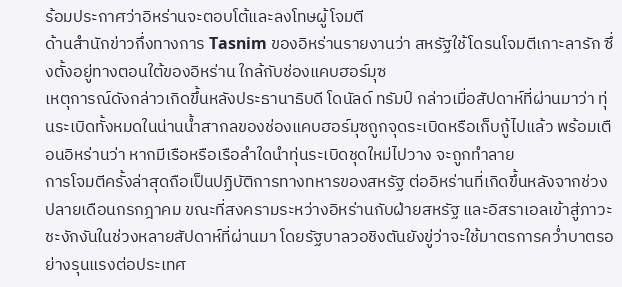ร้อมประกาศว่าอิหร่านจะตอบโต้และลงโทษผู้โจมตี
ด้านสำนักข่าวกึ่งทางการ Tasnim ของอิหร่านรายงานว่า สหรัฐใช้โดรนโจมตีเกาะลารัก ซึ่งตั้งอยู่ทางตอนใต้ของอิหร่าน ใกล้กับช่องแคบฮอร์มุซ
เหตุการณ์ดังกล่าวเกิดขึ้นหลังประธานาธิบดี โดนัลด์ ทรัมป์ กล่าวเมื่อสัปดาห์ที่ผ่านมาว่า ทุ่นระเบิดทั้งหมดในน่านน้ำสากลของช่องแคบฮอร์มุซถูกจุดระเบิดหรือเก็บกู้ไปแล้ว พร้อมเตือนอิหร่านว่า หากมีเรือหรือเรือลำใดนำทุ่นระเบิดชุดใหม่ไปวาง จะถูกทำลาย
การโจมตีครั้งล่าสุดถือเป็นปฏิบัติการทางทหารของสหรัฐ ต่ออิหร่านที่เกิดขึ้นหลังจากช่วงปลายเดือนกรกฎาคม ขณะที่สงครามระหว่างอิหร่านกับฝ่ายสหรัฐ และอิสราเอลเข้าสู่ภาวะชะงักงันในช่วงหลายสัปดาห์ที่ผ่านมา โดยรัฐบาลวอชิงตันยังขู่ว่าจะใช้มาตรการคว่ำบาตรอย่างรุนแรงต่อประเทศ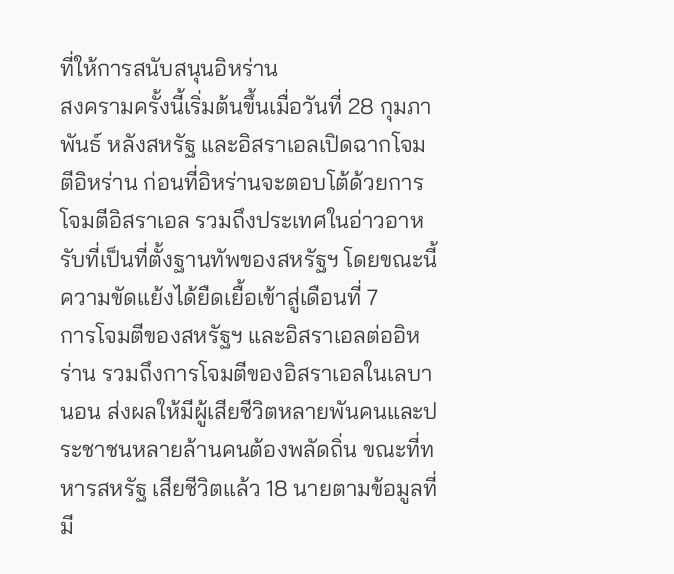ที่ให้การสนับสนุนอิหร่าน
สงครามครั้งนี้เริ่มต้นขึ้นเมื่อวันที่ 28 กุมภาพันธ์ หลังสหรัฐ และอิสราเอลเปิดฉากโจมตีอิหร่าน ก่อนที่อิหร่านจะตอบโต้ด้วยการโจมตีอิสราเอล รวมถึงประเทศในอ่าวอาหรับที่เป็นที่ตั้งฐานทัพของสหรัฐฯ โดยขณะนี้ความขัดแย้งได้ยืดเยื้อเข้าสู่เดือนที่ 7
การโจมตีของสหรัฐฯ และอิสราเอลต่ออิหร่าน รวมถึงการโจมตีของอิสราเอลในเลบานอน ส่งผลให้มีผู้เสียชีวิตหลายพันคนและประชาชนหลายล้านคนต้องพลัดถิ่น ขณะที่ทหารสหรัฐ เสียชีวิตแล้ว 18 นายตามข้อมูลที่มี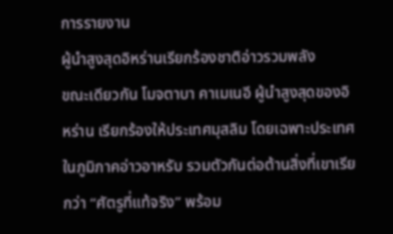การรายงาน
ผู้นำสูงสุดอิหร่านเรียกร้องชาติอ่าวรวมพลัง
ขณะเดียวกัน โมจตาบา คาเมเนอี ผู้นำสูงสุดของอิหร่าน เรียกร้องให้ประเทศมุสลิม โดยเฉพาะประเทศในภูมิภาคอ่าวอาหรับ รวมตัวกันต่อต้านสิ่งที่เขาเรียกว่า “ศัตรูที่แท้จริง” พร้อม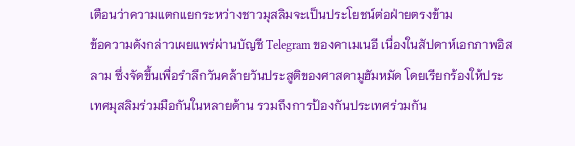เตือนว่าความแตกแยกระหว่างชาวมุสลิมจะเป็นประโยชน์ต่อฝ่ายตรงข้าม
ข้อความดังกล่าวเผยแพร่ผ่านบัญชี Telegram ของคาเมเนอี เนื่องในสัปดาห์เอกภาพอิสลาม ซึ่งจัดขึ้นเพื่อรำลึกวันคล้ายวันประสูติของศาสดามูฮัมหมัด โดยเรียกร้องให้ประเทศมุสลิมร่วมมือกันในหลายด้าน รวมถึงการป้องกันประเทศร่วมกัน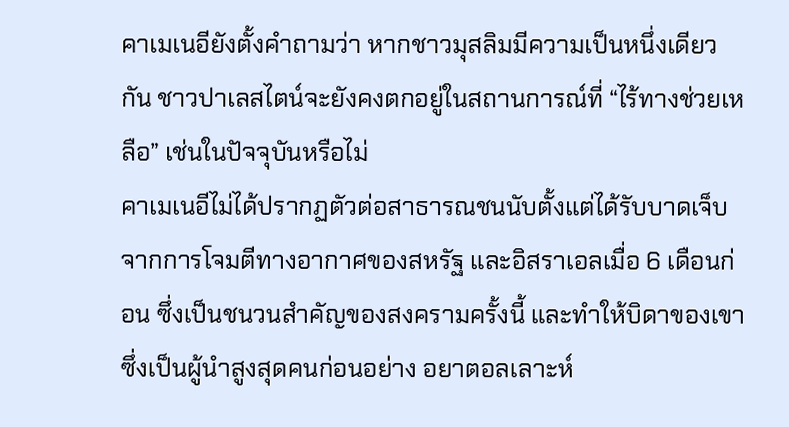คาเมเนอียังตั้งคำถามว่า หากชาวมุสลิมมีความเป็นหนึ่งเดียวกัน ชาวปาเลสไตน์จะยังคงตกอยู่ในสถานการณ์ที่ “ไร้ทางช่วยเหลือ” เช่นในปัจจุบันหรือไม่
คาเมเนอีไม่ได้ปรากฏตัวต่อสาธารณชนนับตั้งแต่ได้รับบาดเจ็บจากการโจมตีทางอากาศของสหรัฐ และอิสราเอลเมื่อ 6 เดือนก่อน ซึ่งเป็นชนวนสำคัญของสงครามครั้งนี้ และทำให้บิดาของเขา ซึ่งเป็นผู้นำสูงสุดคนก่อนอย่าง อยาตอลเลาะห์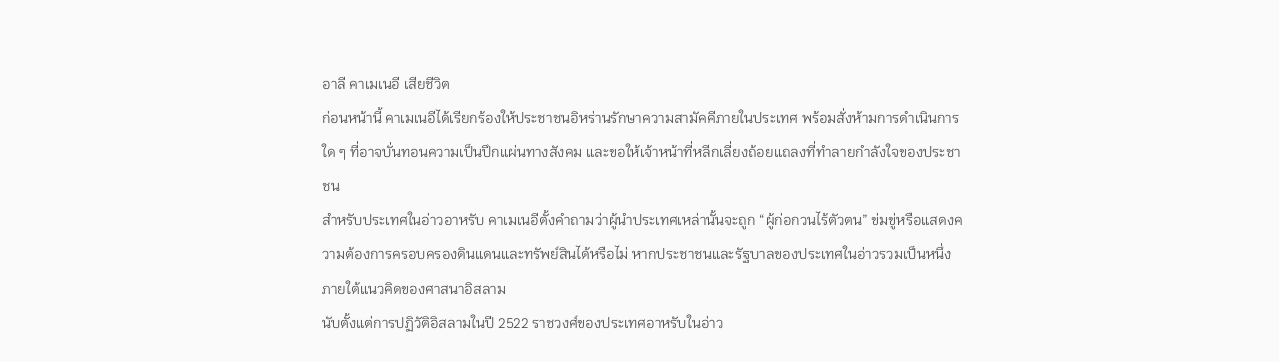อาลี คาเมเนอี เสียชีวิต
ก่อนหน้านี้ คาเมเนอีได้เรียกร้องให้ประชาชนอิหร่านรักษาความสามัคคีภายในประเทศ พร้อมสั่งห้ามการดำเนินการใด ๆ ที่อาจบั่นทอนความเป็นปึกแผ่นทางสังคม และขอให้เจ้าหน้าที่หลีกเลี่ยงถ้อยแถลงที่ทำลายกำลังใจของประชาชน
สำหรับประเทศในอ่าวอาหรับ คาเมเนอีตั้งคำถามว่าผู้นำประเทศเหล่านั้นจะถูก “ผู้ก่อกวนไร้ตัวตน” ข่มขู่หรือแสดงความต้องการครอบครองดินแดนและทรัพย์สินได้หรือไม่ หากประชาชนและรัฐบาลของประเทศในอ่าวรวมเป็นหนึ่งภายใต้แนวคิดของศาสนาอิสลาม
นับตั้งแต่การปฏิวัติอิสลามในปี 2522 ราชวงศ์ของประเทศอาหรับในอ่าว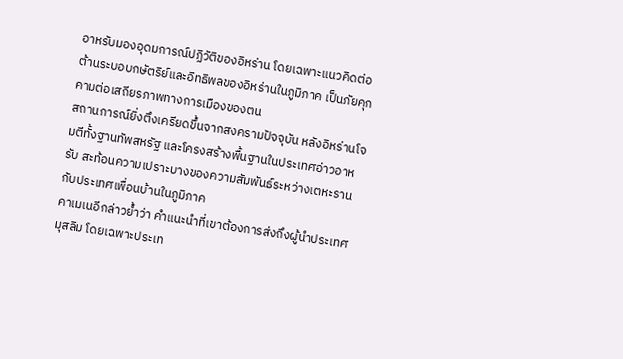อาหรับมองอุดมการณ์ปฏิวัติของอิหร่าน โดยเฉพาะแนวคิดต่อต้านระบอบกษัตริย์และอิทธิพลของอิหร่านในภูมิภาค เป็นภัยคุกคามต่อเสถียรภาพทางการเมืองของตน
สถานการณ์ยิ่งตึงเครียดขึ้นจากสงครามปัจจุบัน หลังอิหร่านโจมตีทั้งฐานทัพสหรัฐ และโครงสร้างพื้นฐานในประเทศอ่าวอาหรับ สะท้อนความเปราะบางของความสัมพันธ์ระหว่างเตหะรานกับประเทศเพื่อนบ้านในภูมิภาค
คาเมเนอีกล่าวย้ำว่า คำแนะนำที่เขาต้องการส่งถึงผู้นำประเทศมุสลิม โดยเฉพาะประเท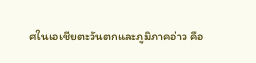ศในเอเชียตะวันตกและภูมิภาคอ่าว คือ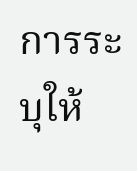การระบุให้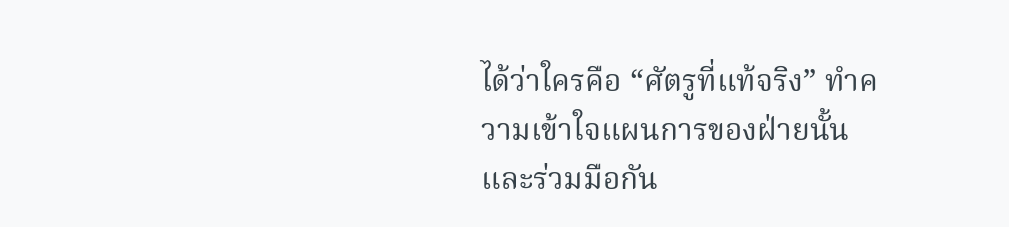ได้ว่าใครคือ “ศัตรูที่แท้จริง” ทำความเข้าใจแผนการของฝ่ายนั้น และร่วมมือกัน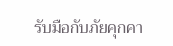รับมือกับภัยคุกคา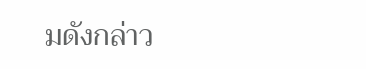มดังกล่าว